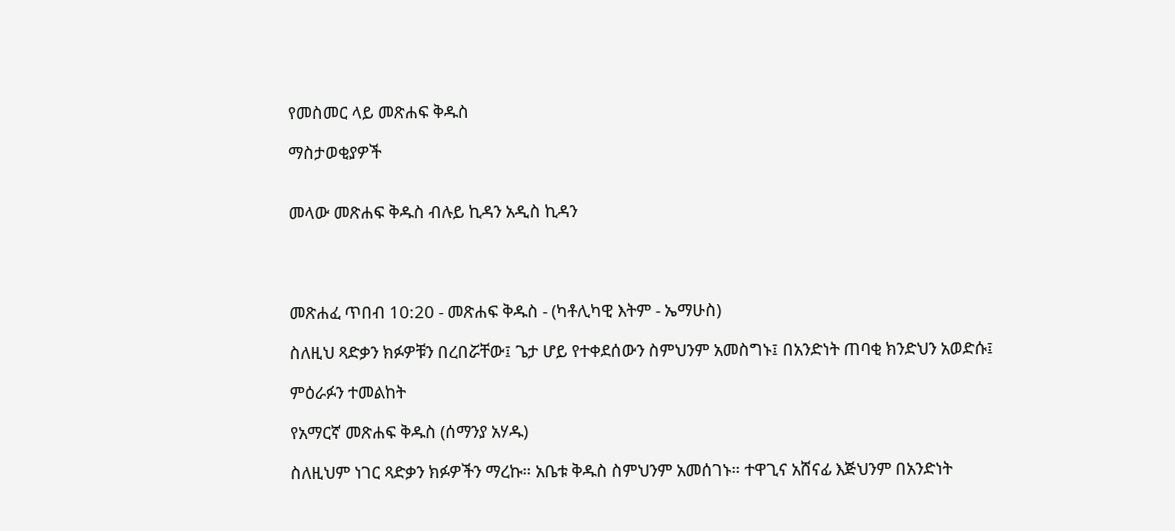የመስመር ላይ መጽሐፍ ቅዱስ

ማስታወቂያዎች


መላው መጽሐፍ ቅዱስ ብሉይ ኪዳን አዲስ ኪዳን




መጽሐፈ ጥበብ 10:20 - መጽሐፍ ቅዱስ - (ካቶሊካዊ እትም - ኤማሁስ)

ስለዚህ ጻድቃን ክፉዎቹን በረበሯቸው፤ ጌታ ሆይ የተቀደሰውን ስምህንም አመስግኑ፤ በአንድነት ጠባቂ ክንድህን አወድሱ፤

ምዕራፉን ተመልከት

የአማርኛ መጽሐፍ ቅዱስ (ሰማንያ አሃዱ)

ስለዚህም ነገር ጻድቃን ክፉዎችን ማረኩ። አቤቱ ቅዱስ ስምህንም አመሰገኑ። ተዋጊና አሸናፊ እጅህንም በአንድነት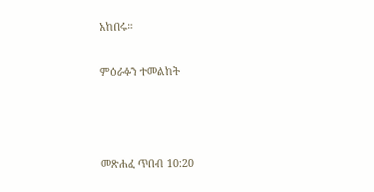አከበሩ።

ምዕራፉን ተመልከት



መጽሐፈ ጥበብ 10:20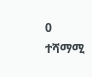0 ተሻማሚ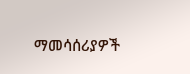ማመሳሰሪያዎች